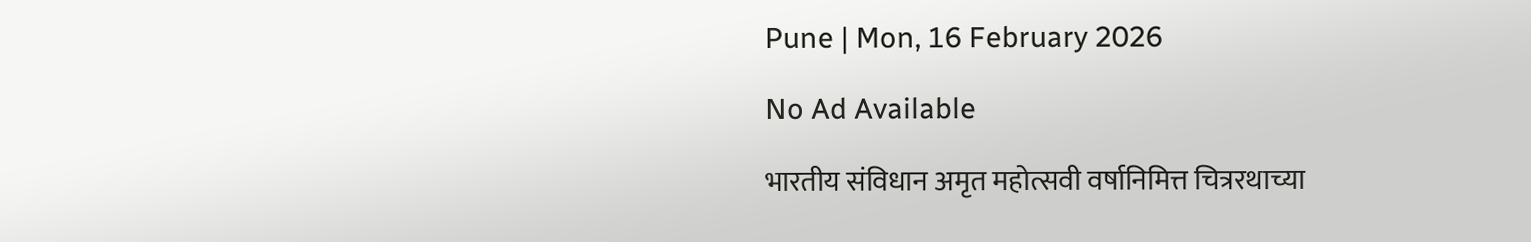Pune | Mon, 16 February 2026

No Ad Available

भारतीय संविधान अमृत महोत्सवी वर्षानिमित्त चित्ररथाच्या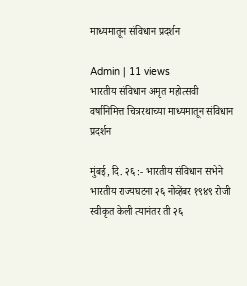माध्यमातून संविधान प्रदर्शन

Admin | 11 views
भारतीय संविधान अमृत महोत्सवी वर्षानिमित्त चित्ररथाच्या माध्यमातून संविधान प्रदर्शन

मुंबई, दि. २६ :- भारतीय संविधान सभेने भारतीय राज्यघटना २६ नोव्हेंबर १९४९ रोजी स्वीकृत केली त्यानंतर ती २६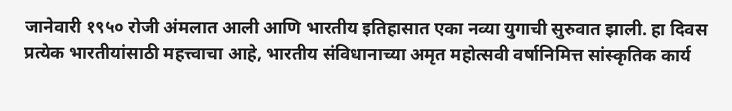जानेवारी १९५० रोजी अंमलात आली आणि भारतीय इतिहासात एका नव्या युगाची सुरुवात झाली. हा दिवस प्रत्येक भारतीयांसाठी महत्त्वाचा आहे, भारतीय संविधानाच्या अमृत महोत्सवी वर्षानिमित्त सांस्कृतिक कार्य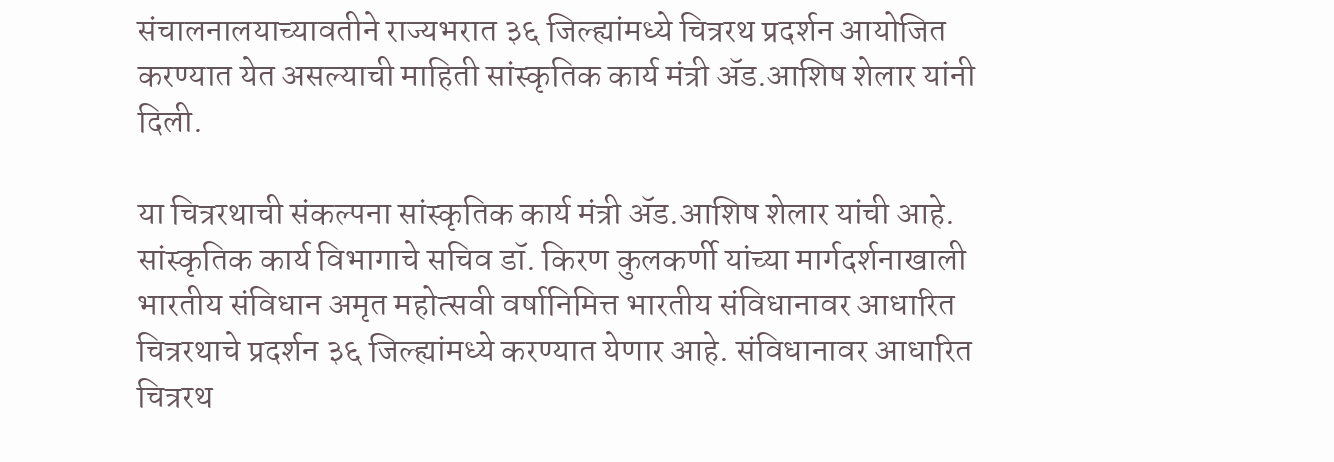संचालनालयाच्यावतीने राज्यभरात ३६ जिल्ह्यांमध्ये चित्ररथ प्रदर्शन आयोजित करण्यात येत असल्याची माहिती सांस्कृतिक कार्य मंत्री ॲड.आशिष शेलार यांनी दिली.

या चित्ररथाची संकल्पना सांस्कृतिक कार्य मंत्री ॲड.आशिष शेलार यांची आहे. सांस्कृतिक कार्य विभागाचे सचिव डॉ. किरण कुलकर्णी यांच्या मार्गदर्शनाखाली भारतीय संविधान अमृत महोत्सवी वर्षानिमित्त भारतीय संविधानावर आधारित चित्ररथाचे प्रदर्शन ३६ जिल्ह्यांमध्ये करण्यात येणार आहे. संविधानावर आधारित चित्ररथ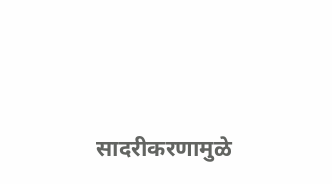सादरीकरणामुळे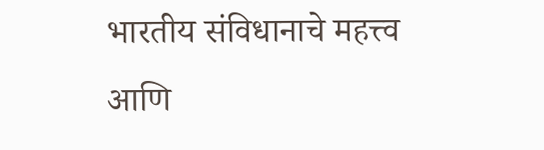भारतीय संविधानाचे महत्त्व आणि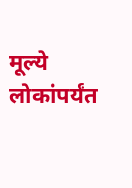मूल्ये लोकांपर्यंत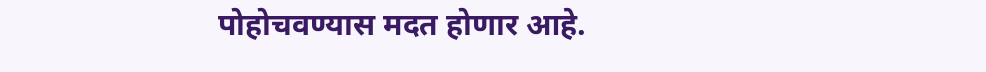पोहोचवण्यास मदत होणार आहे.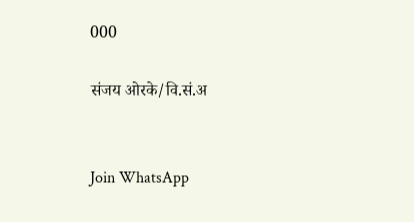000

संजय ओरके/वि.सं.अ


Join WhatsApp